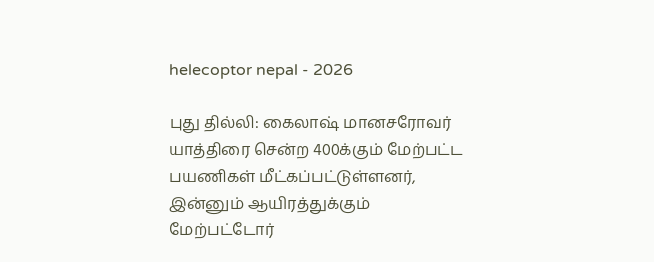helecoptor nepal - 2026

புது தில்லி: கைலாஷ் மானசரோவர் யாத்திரை சென்ற 400க்கும் மேற்பட்ட பயணிகள் மீட்கப்பட்டுள்ளனர், இன்னும் ஆயிரத்துக்கும் மேற்பட்டோர்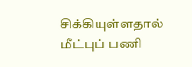சிக்கியுள்ளதால் மீட்புப் பணி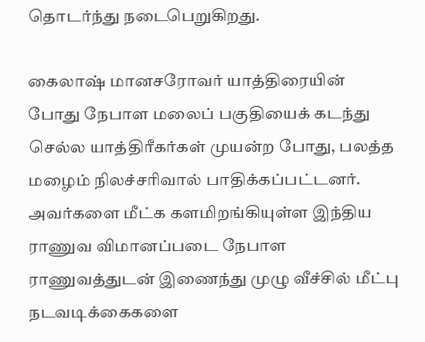தொடர்ந்து நடைபெறுகிறது.

கைலாஷ் மானசரோவர் யாத்திரையின் போது நேபாள மலைப் பகுதியைக் கடந்து செல்ல யாத்திரீகர்கள் முயன்ற போது, பலத்த மழைம் நிலச்சரிவால் பாதிக்கப்பட்டனர். அவர்களை மீட்க களமிறங்கியுள்ள இந்திய ராணுவ விமானப்படை நேபாள ராணுவத்துடன் இணைந்து முழு வீச்சில் மீட்பு நடவடிக்கைகளை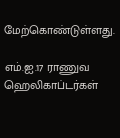மேற்கொண்டுள்ளது.

எம்.ஐ.17 ராணுவ ஹெலிகாப்டர்கள்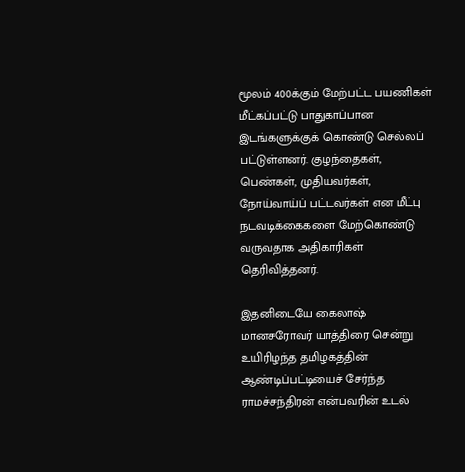மூலம் 400க்கும் மேற்பட்ட பயணிகள் மீட்கப்பட்டு பாதுகாப்பான இடங்களுக்குக் கொண்டு செல்லப் பட்டுள்ளனர். குழந்தைகள், பெண்கள், முதியவர்கள், நோய்வாய்ப் பட்டவர்கள் என மீட்பு நடவடிக்கைகளை மேற்கொண்டு வருவதாக அதிகாரிகள் தெரிவித்தனர்.

இதனிடையே கைலாஷ் மானசரோவர் யாத்திரை சென்று உயிரிழந்த தமிழகத்தின் ஆண்டிப்பட்டியைச் சேர்ந்த ராமச்சந்திரன் என்பவரின் உடல்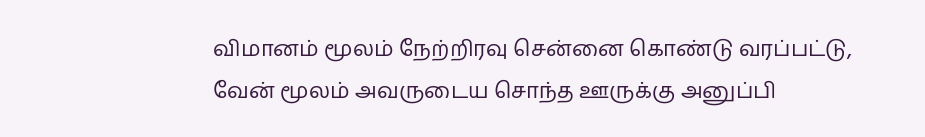விமானம் மூலம் நேற்றிரவு சென்னை கொண்டு வரப்பட்டு, வேன் மூலம் அவருடைய சொந்த ஊருக்கு அனுப்பி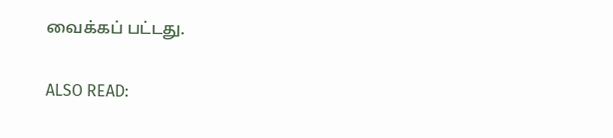வைக்கப் பட்டது.

ALSO READ: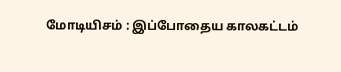மோடியிசம் : இப்போதைய காலகட்டம்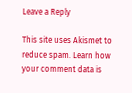Leave a Reply

This site uses Akismet to reduce spam. Learn how your comment data is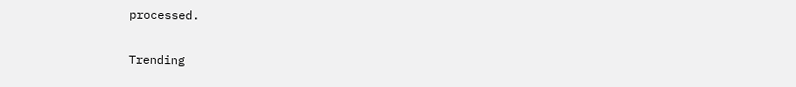processed.

Trending